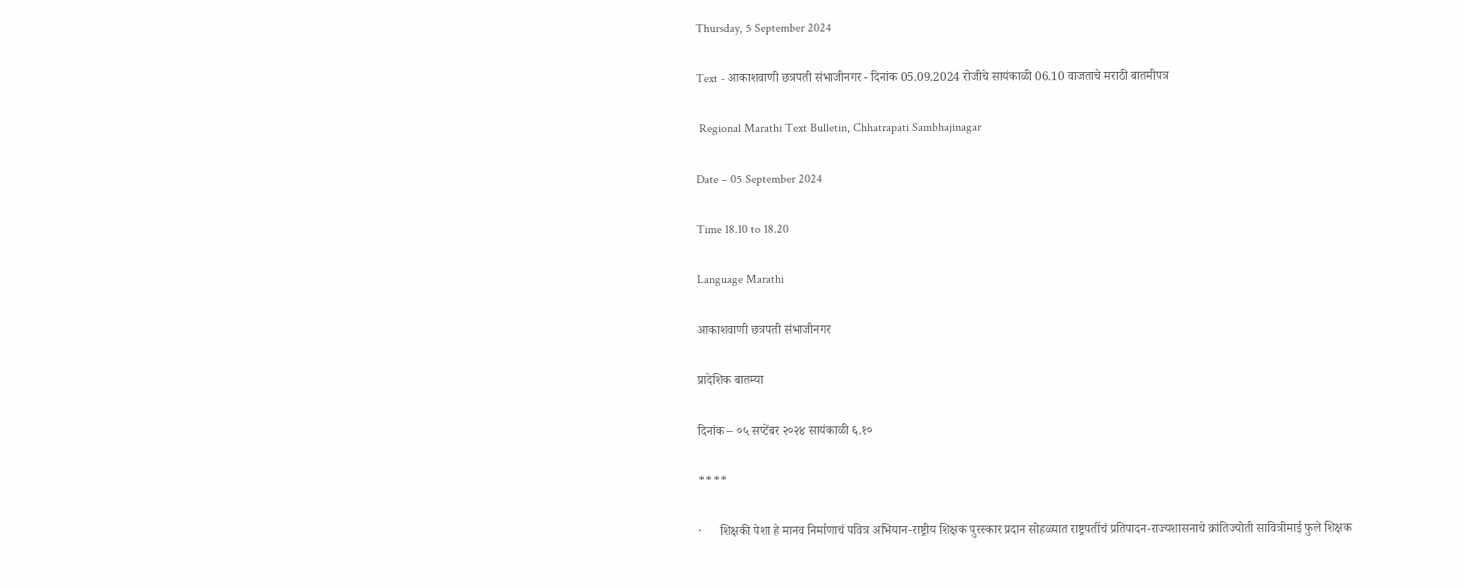Thursday, 5 September 2024

Text - आकाशवाणी छत्रपती संभाजीनगर - दिनांक 05.09.2024 रोजीचे सायंकाळी 06.10 वाजताचे मराठी बातमीपत्र

 Regional Marathi Text Bulletin, Chhatrapati Sambhajinagar

Date – 05 September 2024

Time 18.10 to 18.20

Language Marathi

आकाशवाणी छत्रपती संभाजीनगर

प्रादेशिक बातम्या

दिनांक – ०५ सप्टेंबर २०२४ सायंकाळी ६.१०

****

·      शिक्षकी पेशा हे मानव निर्माणाचं पवित्र अभियान-राष्ट्रीय शिक्षक पुरस्कार प्रदान सोहळ्यात राष्ट्रपतींचं प्रतिपादन-राज्यशासनाचे क्रांतिज्योती सावित्रीमाई फुले शिक्षक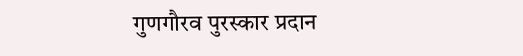गुणगौरव पुरस्कार प्रदान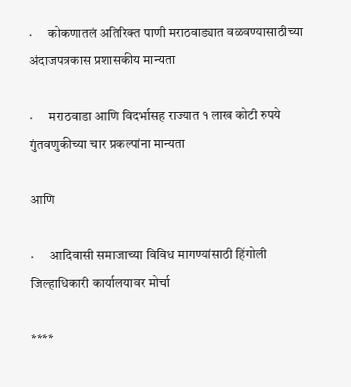·      कोकणातलं अतिरिक्त पाणी मराठवाड्यात वळवण्यासाठीच्या अंदाजपत्रकास प्रशासकीय मान्यता

·      मराठवाडा आणि विदर्भासह राज्यात १ लाख कोटी रुपये गुंतवणुकीच्या चार प्रकल्पांना मान्यता

आणि

·      आदिवासी समाजाच्या विविध मागण्यांसाठी हिंगोली जिल्हाधिकारी कार्यालयावर मोर्चा

****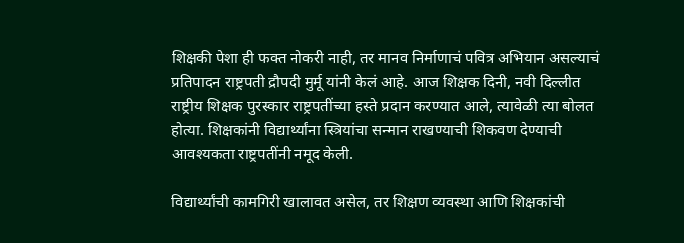शिक्षकी पेशा ही फक्त नोकरी नाही, तर मानव निर्माणाचं पवित्र अभियान असल्याचं प्रतिपादन राष्ट्रपती द्रौपदी मुर्मू यांनी केलं आहे. आज शिक्षक दिनी, नवी दिल्लीत राष्ट्रीय शिक्षक पुरस्कार राष्ट्रपतींच्या हस्ते प्रदान करण्यात आले, त्यावेळी त्या बोलत होत्या. शिक्षकांनी विद्यार्थ्यांना स्त्रियांचा सन्मान राखण्याची शिकवण देण्याची आवश्यकता राष्ट्रपतींनी नमूद केली.

विद्यार्थ्यांची कामगिरी खालावत असेल, तर शिक्षण व्यवस्था आणि शिक्षकांची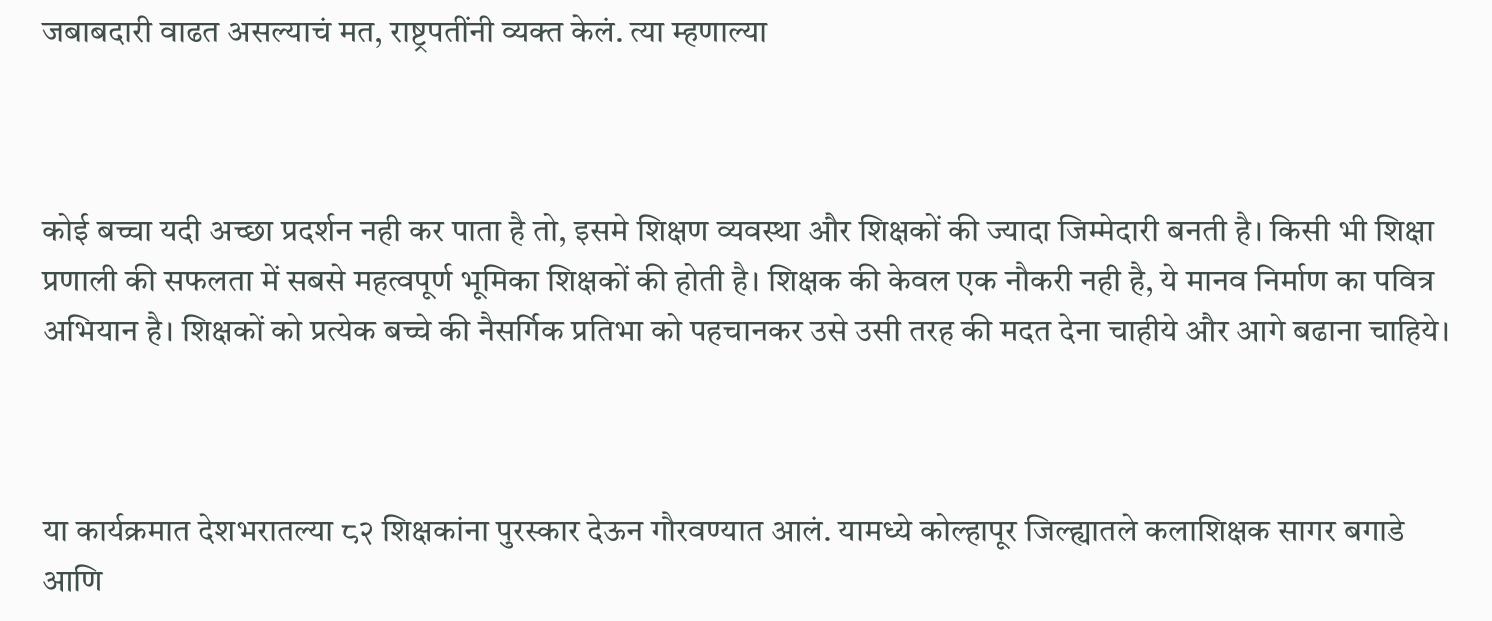जबाबदारी वाढत असल्याचं मत, राष्ट्रपतींनी व्यक्त केलं. त्या म्हणाल्या



कोई बच्चा यदी अच्छा प्रदर्शन नही कर पाता है तो, इसमे शिक्षण व्यवस्था और शिक्षकों की ज्यादा जिम्मेदारी बनती है। किसी भी शिक्षा प्रणाली की सफलता में सबसे महत्वपूर्ण भूमिका शिक्षकों की होती है। शिक्षक की केवल एक नौकरी नही है, ये मानव निर्माण का पवित्र अभियान है। शिक्षकों को प्रत्येक बच्चे की नैसर्गिक प्रतिभा को पहचानकर उसे उसी तरह की मदत देना चाहीये और आगे बढाना चाहिये।



या कार्यक्रमात देशभरातल्या ८२ शिक्षकांना पुरस्कार देऊन गौरवण्यात आलं. यामध्ये कोल्हापूर जिल्ह्यातले कलाशिक्षक सागर बगाडे आणि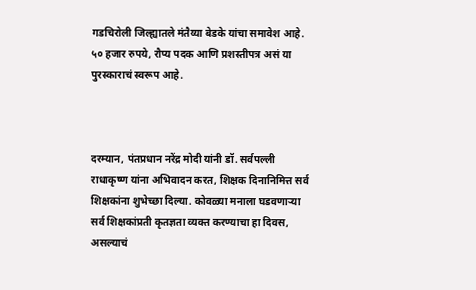गडचिरोली जिल्ह्यातले मंतैय्या बेडके यांचा समावेश आहे. ५० हजार रुपये, रौप्य पदक आणि प्रशस्तीपत्र असं या पुरस्काराचं स्वरूप आहे.



दरम्यान, पंतप्रधान नरेंद्र मोदी यांनी डॉ. सर्वपल्ली राधाकृष्ण यांना अभिवादन करत, शिक्षक दिनानिमित्त सर्व शिक्षकांना शुभेच्छा दिल्या. कोवळ्या मनाला घडवणाऱ्या सर्व शिक्षकांप्रती कृतज्ञता व्यक्त करण्याचा हा दिवस, असल्याचं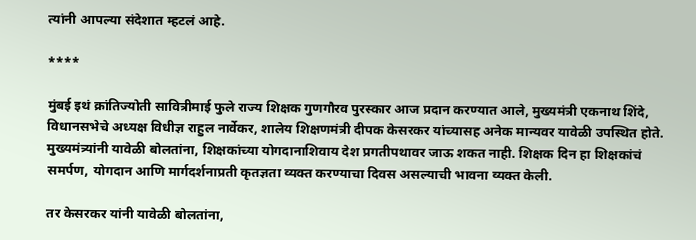त्यांनी आपल्या संदेशात म्हटलं आहे.

****

मुंबई इथं क्रांतिज्योती सावित्रीमाई फुले राज्य शिक्षक गुणगौरव पुरस्कार आज प्रदान करण्यात आले, मुख्यमंत्री एकनाथ शिंदे, विधानसभेचे अध्यक्ष विधीज्ञ राहुल नार्वेकर, शालेय शिक्षणमंत्री दीपक केसरकर यांच्यासह अनेक मान्यवर यावेळी उपस्थित होते. मुख्यमंत्र्यांनी यावेळी बोलतांना, शिक्षकांच्या योगदानाशिवाय देश प्रगतीपथावर जाऊ शकत नाही. शिक्षक दिन हा शिक्षकांचं समर्पण, योगदान आणि मार्गदर्शनाप्रती कृतज्ञता व्यक्त करण्याचा दिवस असल्याची भावना व्यक्त केली.

तर केसरकर यांनी यावेळी बोलतांना,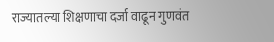राज्यातल्या शिक्षणाचा दर्जा वाढून गुणवंत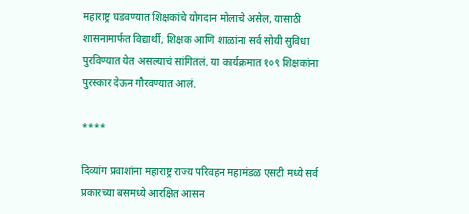महाराष्ट्र घडवण्यात शिक्षकांचे योगदान मोलाचे असेल, यासाठी शासनामार्फत विद्यार्थी, शिक्षक आणि शाळांना सर्व सोयी सुविधा पुरविण्यात येत असल्याचं सांगितलं. या कार्यक्रमात १०९ शिक्षकांना पुरस्कार देऊन गौरवण्यात आलं.

****

दिव्यांग प्रवाशांना महाराष्ट्र राज्य परिवहन महामंडळ एसटी मध्ये सर्व प्रकारच्या बसमध्ये आरक्षित आसन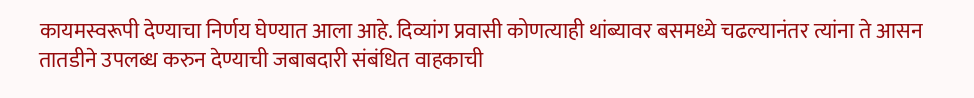कायमस्वरूपी देण्याचा निर्णय घेण्यात आला आहे. दिव्यांग प्रवासी कोणत्याही थांब्यावर बसमध्ये चढल्यानंतर त्यांना ते आसन तातडीने उपलब्ध करुन देण्याची जबाबदारी संबंधित वाहकाची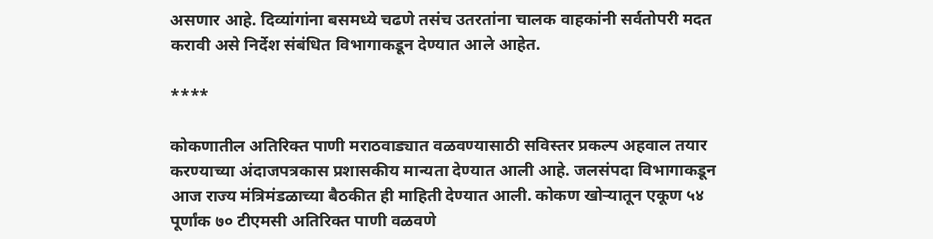असणार आहे. दिव्यांगांना बसमध्ये चढणे तसंच उतरतांना चालक वाहकांनी सर्वतोपरी मदत करावी असे निर्देश संबंधित विभागाकडून देण्यात आले आहेत.

****

कोकणातील अतिरिक्त पाणी मराठवाड्यात वळवण्यासाठी सविस्तर प्रकल्प अहवाल तयार करण्याच्या अंदाजपत्रकास प्रशासकीय मान्यता देण्यात आली आहे. जलसंपदा विभागाकडून आज राज्य मंत्रिमंडळाच्या बैठकीत ही माहिती देण्यात आली. कोकण खोऱ्यातून एकूण ५४ पूर्णांक ७० टीएमसी अतिरिक्त पाणी वळवणे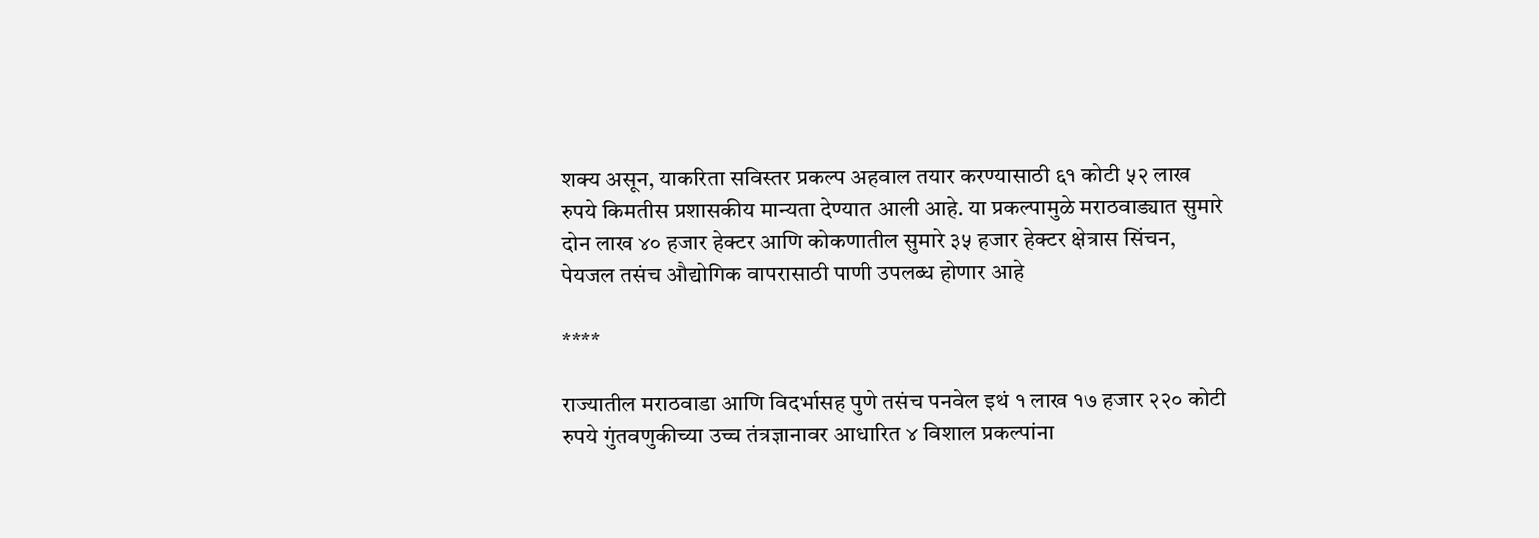शक्य असून, याकरिता सविस्तर प्रकल्प अहवाल तयार करण्यासाठी ६१ कोटी ५२ लाख रुपये किमतीस प्रशासकीय मान्यता देण्यात आली आहे. या प्रकल्पामुळे मराठवाड्यात सुमारे दोन लाख ४० हजार हेक्टर आणि कोकणातील सुमारे ३५ हजार हेक्टर क्षेत्रास सिंचन, पेयजल तसंच औद्योगिक वापरासाठी पाणी उपलब्ध होणार आहे

****

राज्यातील मराठवाडा आणि विदर्भासह पुणे तसंच पनवेल इथं १ लाख १७ हजार २२० कोटी रुपये गुंतवणुकीच्या उच्च तंत्रज्ञानावर आधारित ४ विशाल प्रकल्पांना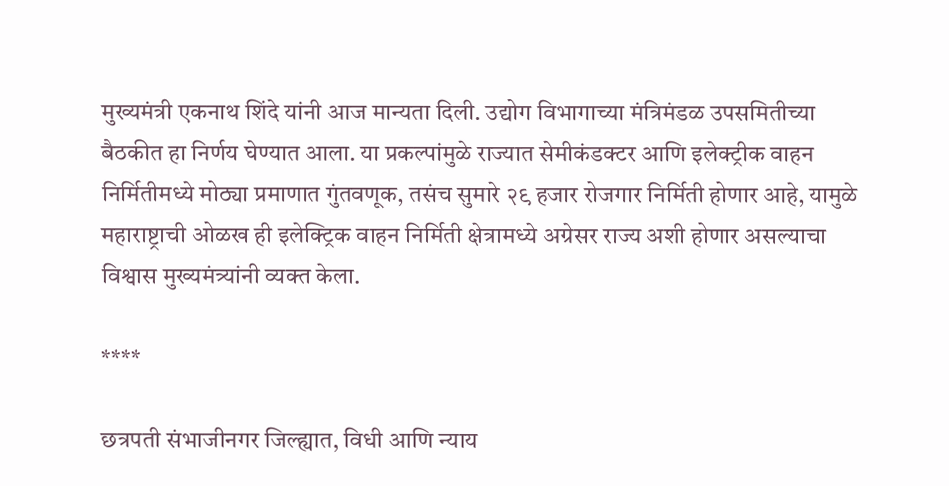मुख्यमंत्री एकनाथ शिंदे यांनी आज मान्यता दिली. उद्योग विभागाच्या मंत्रिमंडळ उपसमितीच्या बैठकीत हा निर्णय घेण्यात आला. या प्रकल्पांमुळे राज्यात सेमीकंडक्टर आणि इलेक्ट्रीक वाहन निर्मितीमध्ये मोठ्या प्रमाणात गुंतवणूक, तसंच सुमारे २९ हजार रोजगार निर्मिती होणार आहे, यामुळे महाराष्ट्राची ओळख ही इलेक्ट्रिक वाहन निर्मिती क्षेत्रामध्ये अग्रेसर राज्य अशी होणार असल्याचा विश्वास मुख्यमंत्र्यांनी व्यक्त केला.

****

छत्रपती संभाजीनगर जिल्ह्यात, विधी आणि न्याय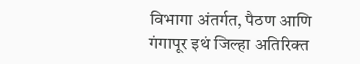विभागा अंतर्गत, पैठण आणि गंगापूर इथं जिल्हा अतिरिक्त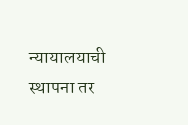न्यायालयाची स्थापना तर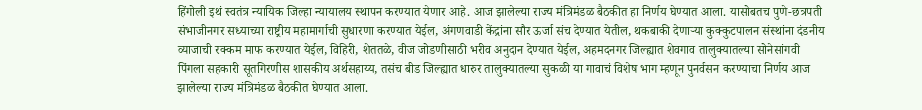हिंगोली इथं स्वतंत्र न्यायिक जिल्हा न्यायालय स्थापन करण्यात येणार आहे. आज झालेल्या राज्य मंत्रिमंडळ बैठकीत हा निर्णय घेण्यात आला. यासोबतच पुणे-छत्रपती संभाजीनगर सध्याच्या राष्ट्रीय महामार्गाची सुधारणा करण्यात येईल, अंगणवाडी केंद्रांना सौर ऊर्जा संच देण्यात येतील, थकबाकी देणाऱ्या कुक्कुटपालन संस्थांना दंडनीय व्याजाची रक्कम माफ करण्यात येईल, विहिरी, शेततळे, वीज जोडणीसाठी भरीव अनुदान देण्यात येईल, अहमदनगर जिल्ह्यात शेवगाव तालुक्यातल्या सोनेसांगवी पिंगला सहकारी सूतगिरणीस शासकीय अर्थसहाय्य, तसंच बीड जिल्ह्यात धारुर तालुक्यातल्या सुकळी या गावाचं विशेष भाग म्हणून पुनर्वसन करण्याचा निर्णय आज झालेल्या राज्य मंत्रिमंडळ बैठकीत घेण्यात आला.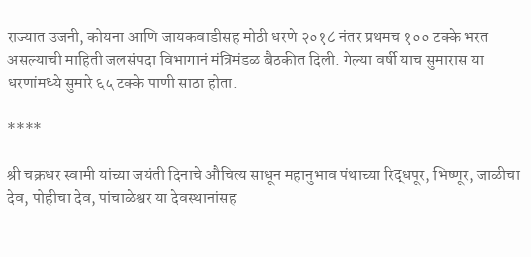राज्यात उजनी, कोयना आणि जायकवाडीसह मोठी धरणे २०१८ नंतर प्रथमच १०० टक्के भरत असल्याची माहिती जलसंपदा विभागानं मंत्रिमंडळ बैठकीत दिली. गेल्या वर्षी याच सुमारास या धरणांमध्ये सुमारे ६५ टक्के पाणी साठा होता.

****

श्री चक्रधर स्वामी यांच्या जयंती दिनाचे औचित्य साधून महानुभाव पंथाच्या रिद्धपूर, भिष्णूर, जाळीचा देव, पोहीचा देव, पांचाळेश्वर या देवस्थानांसह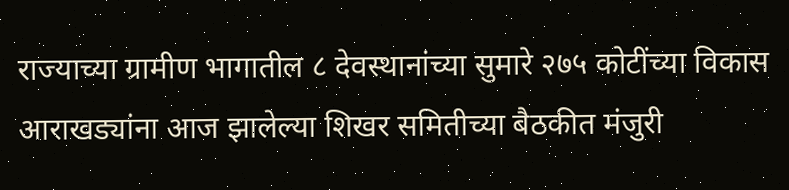राज्याच्या ग्रामीण भागातील ८ देवस्थानांच्या सुमारे २७५ कोटींच्या विकास आराखड्यांना आज झालेल्या शिखर समितीच्या बैठकीत मंजुरी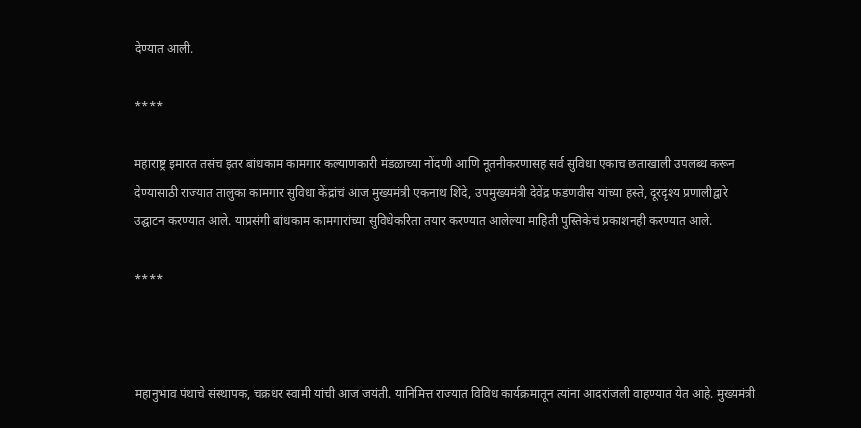देण्यात आली.

****

महाराष्ट्र इमारत तसंच इतर बांधकाम कामगार कल्याणकारी मंडळाच्या नोंदणी आणि नूतनीकरणासह सर्व सुविधा एकाच छताखाली उपलब्ध करून देण्यासाठी राज्यात तालुका कामगार सुविधा केंद्रांचं आज मुख्यमंत्री एकनाथ शिंदे, उपमुख्यमंत्री देवेंद्र फडणवीस यांच्या हस्ते, दूरदृश्य प्रणालीद्वारे उद्घाटन करण्यात आले. याप्रसंगी बांधकाम कामगारांच्या सुविधेकरिता तयार करण्यात आलेल्या माहिती पुस्तिकेचं प्रकाशनही करण्यात आले.

****



महानुभाव पंथाचे संस्थापक, चक्रधर स्वामी यांची आज जयंती. यानिमित्त राज्यात विविध कार्यक्रमातून त्यांना आदरांजली वाहण्यात येत आहे. मुख्यमंत्री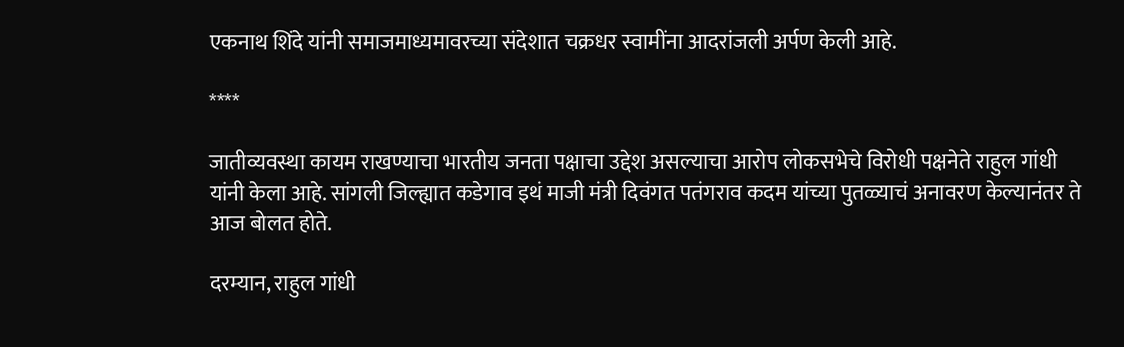एकनाथ शिंदे यांनी समाजमाध्यमावरच्या संदेशात चक्रधर स्वामींना आदरांजली अर्पण केली आहे.

****

जातीव्यवस्था कायम राखण्याचा भारतीय जनता पक्षाचा उद्देश असल्याचा आरोप लोकसभेचे विरोधी पक्षनेते राहुल गांधी यांनी केला आहे. सांगली जिल्ह्यात कडेगाव इथं माजी मंत्री दिवंगत पतंगराव कदम यांच्या पुतळ्याचं अनावरण केल्यानंतर ते आज बोलत होते.

दरम्यान, राहुल गांधी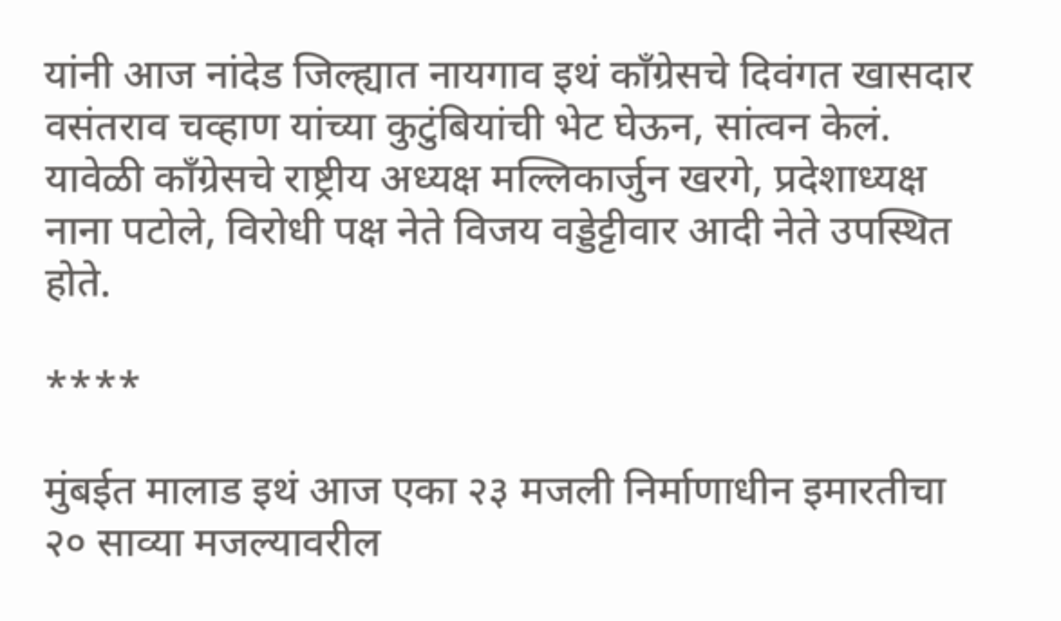यांनी आज नांदेड जिल्ह्यात नायगाव इथं काँग्रेसचे दिवंगत खासदार वसंतराव चव्हाण यांच्या कुटुंबियांची भेट घेऊन, सांत्वन केलं. यावेळी काँग्रेसचे राष्ट्रीय अध्यक्ष मल्लिकार्जुन खरगे, प्रदेशाध्यक्ष नाना पटोले, विरोधी पक्ष नेते विजय वड्डेट्टीवार आदी नेते उपस्थित होते.

****

मुंबईत मालाड इथं आज एका २३ मजली निर्माणाधीन इमारतीचा २० साव्या मजल्यावरील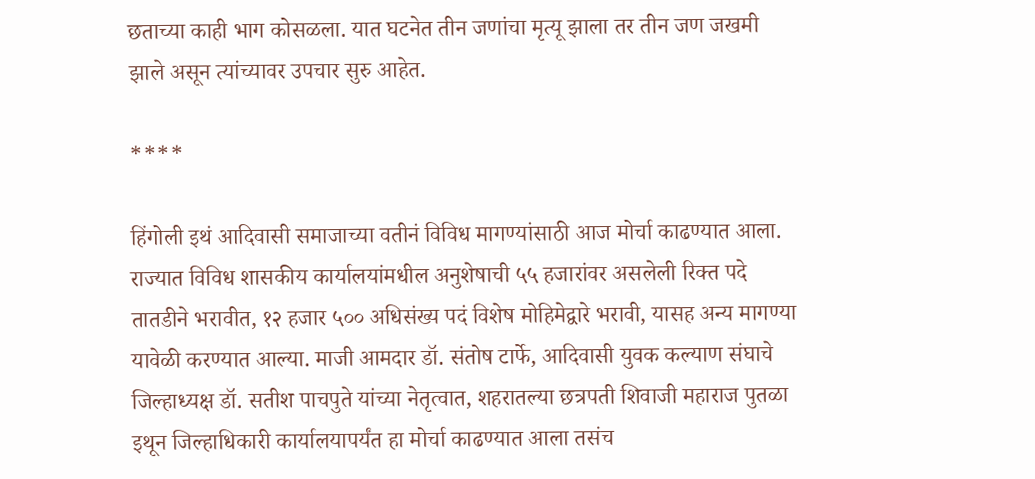छताच्या काही भाग कोसळला. यात घटनेत तीन जणांचा मृत्यू झाला तर तीन जण जखमी झाले असून त्यांच्यावर उपचार सुरु आहेत.

****

हिंगोली इथं आदिवासी समाजाच्या वतीनं विविध मागण्यांसाठी आज मोर्चा काढण्यात आला. राज्यात विविध शासकीय कार्यालयांमधील अनुशेषाची ५५ हजारांवर असलेली रिक्त पदे तातडीने भरावीत, १२ हजार ५०० अधिसंख्य पदं विशेष मोहिमेद्वारे भरावी, यासह अन्य मागण्या यावेळी करण्यात आल्या. माजी आमदार डॉ. संतोष टार्फे, आदिवासी युवक कल्याण संघाचे जिल्हाध्यक्ष डॉ. सतीश पाचपुते यांच्या नेतृत्वात, शहरातल्या छत्रपती शिवाजी महाराज पुतळा इथून जिल्हाधिकारी कार्यालयापर्यंत हा मोर्चा काढण्यात आला तसंच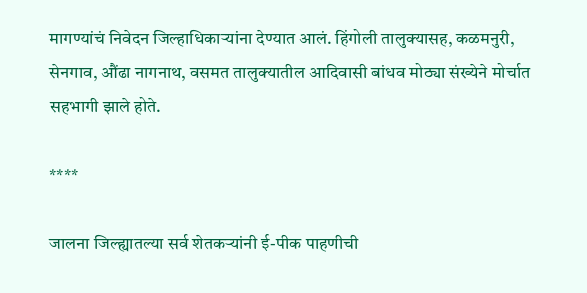मागण्यांचं निवेदन जिल्हाधिकाऱ्यांना देण्यात आलं. हिंगोली तालुक्यासह, कळमनुरी, सेनगाव, औंढा नागनाथ, वसमत तालुक्यातील आदिवासी बांधव मोठ्या संख्येने मोर्चात सहभागी झाले होते.

****

जालना जिल्ह्यातल्या सर्व शेतकऱ्यांनी ई-पीक पाहणीची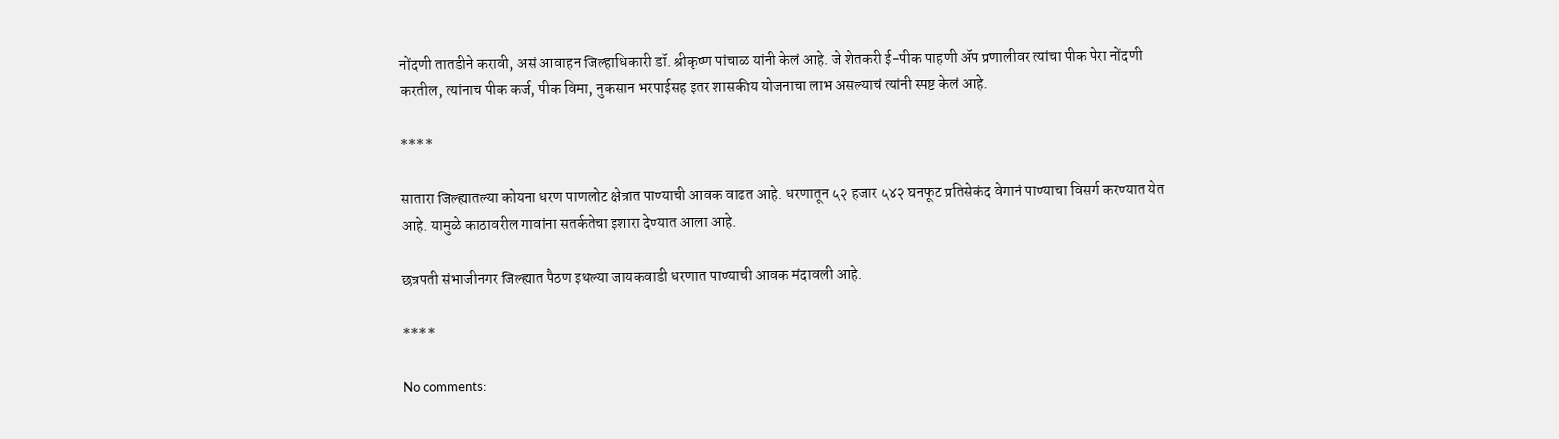नोंदणी तातडीने करावी, असं आवाहन जिल्हाधिकारी डॉ. श्रीकृष्ण पांचाळ यांनी केलं आहे. जे शेतकरी ई-पीक पाहणी ॲप प्रणालीवर त्यांचा पीक पेरा नोंदणी करतील, त्यांनाच पीक कर्ज, पीक विमा, नुकसान भरपाईसह इतर शासकीय योजनाचा लाभ असल्याचं त्यांनी स्पष्ट केलं आहे.

****

सातारा जिल्ह्यातल्या कोयना धरण पाणलोट क्षेत्रात पाण्याची आवक वाढत आहे. धरणातून ५२ हजार ५४२ घनफूट प्रतिसेकंद वेगानं पाण्याचा विसर्ग करण्यात येत आहे. यामुळे काठावरील गावांना सतर्कतेचा इशारा देण्यात आला आहे.

छत्रपती संभाजीनगर जिल्ह्यात पैठण इथल्या जायकवाडी धरणात पाण्याची आवक मंदावली आहे.

****

No comments: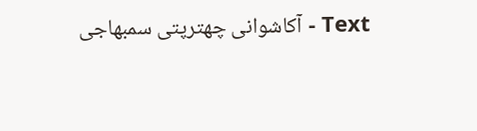Text - آکاشوانی چھترپتی سمبھاجی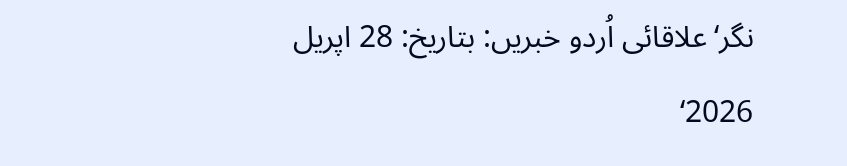نگر‘علاقائی اُردو خبریں: بتاریخ: 28 اپریل 2026‘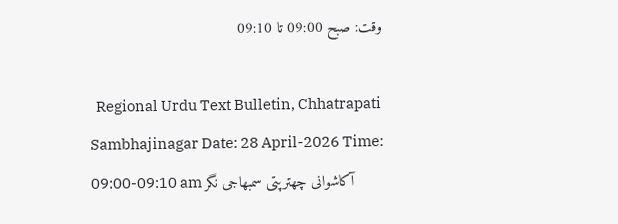وقت: صبح 09:00 تا 09:10

  Regional Urdu Text Bulletin, Chhatrapati Sambhajinagar Date: 28 April-2026 Time: 09:00-09:10 am آکاشوانی چھترپتی سمبھاجی نگر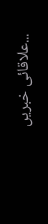علاقائی خبریں...